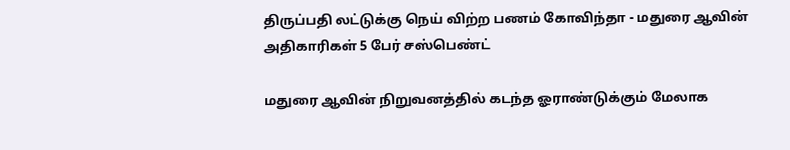திருப்பதி லட்டுக்கு நெய் விற்ற பணம் கோவிந்தா - மதுரை ஆவின் அதிகாரிகள் 5 பேர் சஸ்பெண்ட்

மதுரை ஆவின் நிறுவனத்தில் கடந்த ஓராண்டுக்கும் மேலாக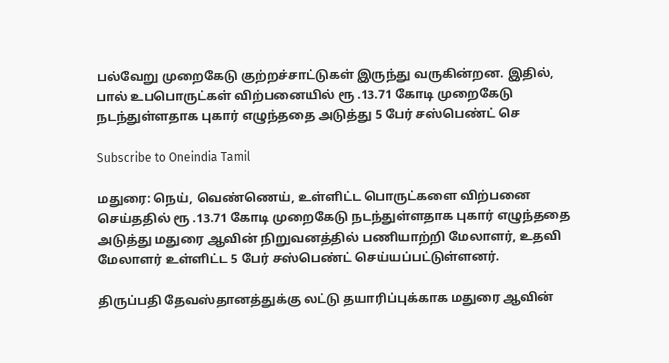பல்வேறு முறைகேடு குற்றச்சாட்டுகள் இருந்து வருகின்றன. இதில், பால் உபபொருட்கள் விற்பனையில் ரூ .13.71 கோடி முறைகேடு நடந்துள்ளதாக புகார் எழுந்ததை அடுத்து 5 பேர் சஸ்பெண்ட் செ

Subscribe to Oneindia Tamil

மதுரை: நெய், வெண்ணெய், உள்ளிட்ட பொருட்களை விற்பனை செய்ததில் ரூ .13.71 கோடி முறைகேடு நடந்துள்ளதாக புகார் எழுந்ததை அடுத்து மதுரை ஆவின் நிறுவனத்தில் பணியாற்றி மேலாளர், உதவி மேலாளர் உள்ளிட்ட 5 பேர் சஸ்பெண்ட் செய்யப்பட்டுள்ளனர்.

திருப்பதி தேவஸ்தானத்துக்கு லட்டு தயாரிப்புக்காக மதுரை ஆவின்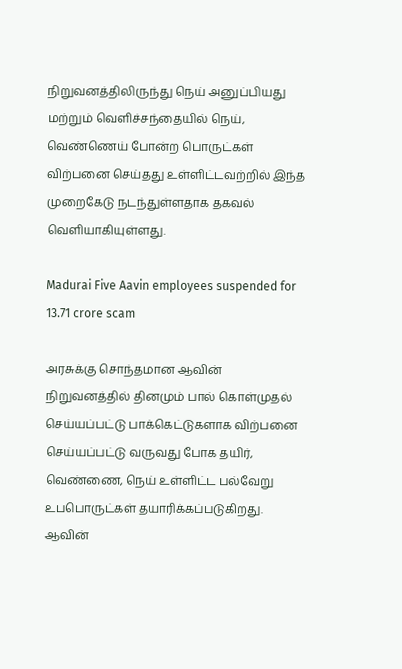நிறுவனத்திலிருந்து நெய் அனுப்பியது மற்றும் வெளிச்சந்தையில் நெய், வெண்ணெய் போன்ற பொருட்கள் விற்பனை செய்தது உள்ளிட்டவற்றில் இந்த முறைகேடு நடந்துள்ளதாக தகவல் வெளியாகியுள்ளது.

Madurai Five Aavin employees suspended for 13.71 crore scam

அரசுக்கு சொந்தமான ஆவின் நிறுவனத்தில் தினமும் பால் கொள்முதல் செய்யப்பட்டு பாக்கெட்டுகளாக விற்பனை செய்யப்பட்டு வருவது போக தயிர், வெண்ணை, நெய் உள்ளிட்ட பல்வேறு உபபொருட்கள் தயாரிக்கப்படுகிறது. ஆவின்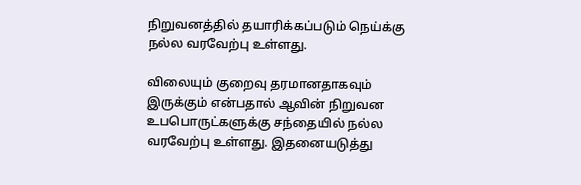நிறுவனத்தில் தயாரிக்கப்படும் நெய்க்கு நல்ல வரவேற்பு உள்ளது.

விலையும் குறைவு தரமானதாகவும் இருக்கும் என்பதால் ஆவின் நிறுவன உபபொருட்களுக்கு சந்தையில் நல்ல வரவேற்பு உள்ளது. இதனையடுத்து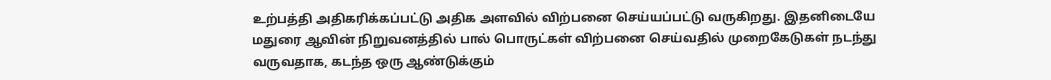உற்பத்தி அதிகரிக்கப்பட்டு அதிக அளவில் விற்பனை செய்யப்பட்டு வருகிறது. இதனிடையே மதுரை ஆவின் நிறுவனத்தில் பால் பொருட்கள் விற்பனை செய்வதில் முறைகேடுகள் நடந்து வருவதாக, கடந்த ஒரு ஆண்டுக்கும்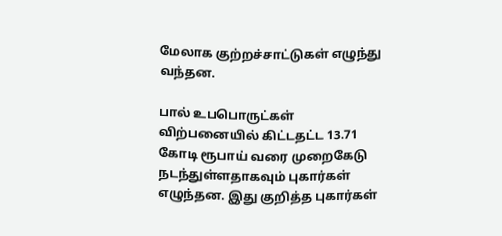மேலாக குற்றச்சாட்டுகள் எழுந்து வந்தன.

பால் உபபொருட்கள் விற்பனையில் கிட்டதட்ட 13.71 கோடி ரூபாய் வரை முறைகேடு நடந்துள்ளதாகவும் புகார்கள் எழுந்தன. இது குறித்த புகார்கள்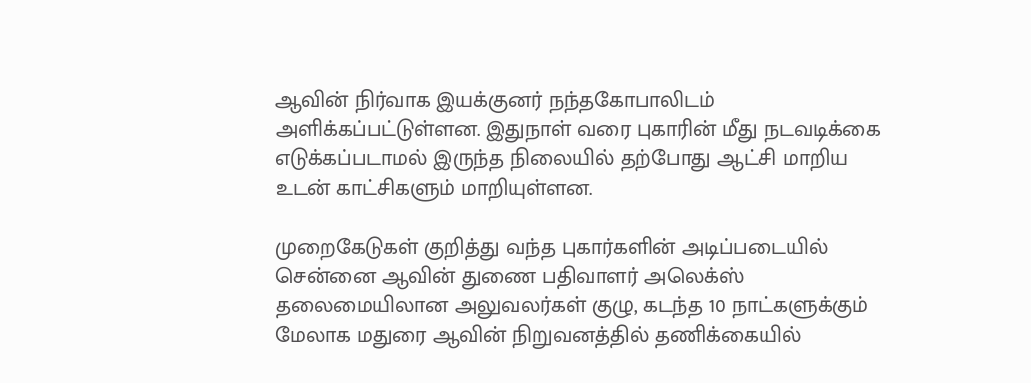ஆவின் நிர்வாக இயக்குனர் நந்தகோபாலிடம் அளிக்கப்பட்டுள்ளன. இதுநாள் வரை புகாரின் மீது நடவடிக்கை எடுக்கப்படாமல் இருந்த நிலையில் தற்போது ஆட்சி மாறிய உடன் காட்சிகளும் மாறியுள்ளன.

முறைகேடுகள் குறித்து வந்த புகார்களின் அடிப்படையில் சென்னை ஆவின் துணை பதிவாளர் அலெக்ஸ் தலைமையிலான அலுவலர்கள் குழு, கடந்த 10 நாட்களுக்கும் மேலாக மதுரை ஆவின் நிறுவனத்தில் தணிக்கையில்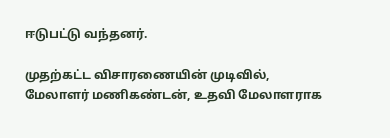ஈடுபட்டு வந்தனர்.

முதற்கட்ட விசாரணையின் முடிவில், மேலாளர் மணிகண்டன், உதவி மேலாளராக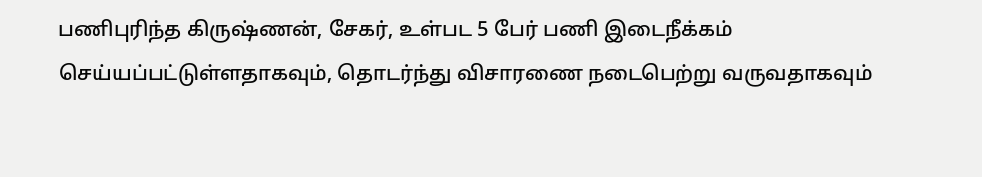பணிபுரிந்த கிருஷ்ணன், சேகர், உள்பட 5 பேர் பணி இடைநீக்கம் செய்யப்பட்டுள்ளதாகவும், தொடர்ந்து விசாரணை நடைபெற்று வருவதாகவும்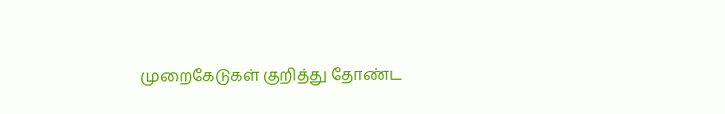முறைகேடுகள் குறித்து தோண்ட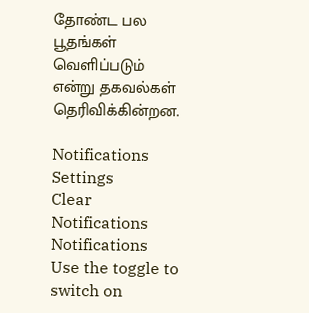தோண்ட பல பூதங்கள் வெளிப்படும் என்று தகவல்கள் தெரிவிக்கின்றன.

Notifications
Settings
Clear Notifications
Notifications
Use the toggle to switch on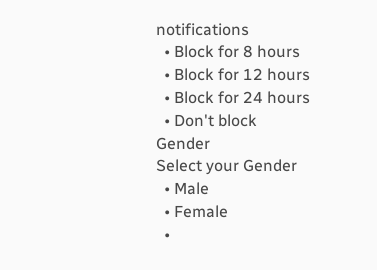notifications
  • Block for 8 hours
  • Block for 12 hours
  • Block for 24 hours
  • Don't block
Gender
Select your Gender
  • Male
  • Female
  •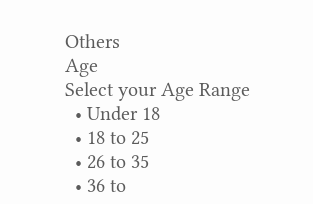Others
Age
Select your Age Range
  • Under 18
  • 18 to 25
  • 26 to 35
  • 36 to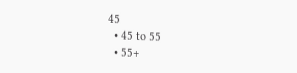45
  • 45 to 55
  • 55+